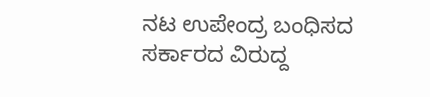ನಟ ಉಪೇಂದ್ರ ಬಂಧಿಸದ ಸರ್ಕಾರದ ವಿರುದ್ದ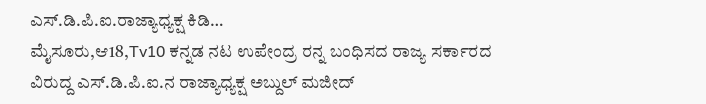ಎಸ್.ಡಿ.ಪಿ.ಐ.ರಾಜ್ಯಾಧ್ಯಕ್ಷ ಕಿಡಿ…
ಮೈಸೂರು,ಆ18,Tv10 ಕನ್ನಡ ನಟ ಉಪೇಂದ್ರ ರನ್ನ ಬಂಧಿಸದ ರಾಜ್ಯ ಸರ್ಕಾರದ ವಿರುದ್ದ ಎಸ್.ಡಿ.ಪಿ.ಐ.ನ ರಾಜ್ಯಾಧ್ಯಕ್ಷ ಅಬ್ದುಲ್ ಮಜೀದ್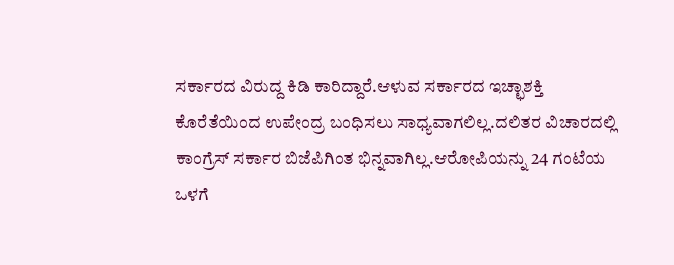ಸರ್ಕಾರದ ವಿರುದ್ದ ಕಿಡಿ ಕಾರಿದ್ದಾರೆ.ಆಳುವ ಸರ್ಕಾರದ ಇಚ್ಛಾಶಕ್ತಿ ಕೊರೆತೆಯಿಂದ ಉಪೇಂದ್ರ ಬಂಧಿಸಲು ಸಾಧ್ಯವಾಗಲಿಲ್ಲ.ದಲಿತರ ವಿಚಾರದಲ್ಲಿ ಕಾಂಗ್ರೆಸ್ ಸರ್ಕಾರ ಬಿಜೆಪಿಗಿಂತ ಭಿನ್ನವಾಗಿಲ್ಲ.ಆರೋಪಿಯನ್ನು 24 ಗಂಟೆಯ ಒಳಗೆ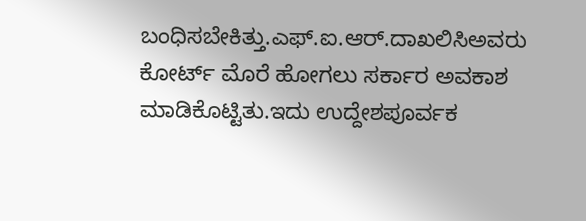ಬಂಧಿಸಬೇಕಿತ್ತು.ಎಫ್.ಐ.ಆರ್.ದಾಖಲಿಸಿಅವರು ಕೋರ್ಟ್ ಮೊರೆ ಹೋಗಲು ಸರ್ಕಾರ ಅವಕಾಶ ಮಾಡಿಕೊಟ್ಟಿತು.ಇದು ಉದ್ದೇಶಪೂರ್ವಕ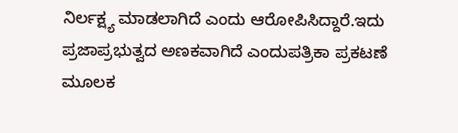ನಿರ್ಲಕ್ಷ್ಯ ಮಾಡಲಾಗಿದೆ ಎಂದು ಆರೋಪಿಸಿದ್ದಾರೆ.ಇದು ಪ್ರಜಾಪ್ರಭುತ್ವದ ಅಣಕವಾಗಿದೆ ಎಂದುಪತ್ರಿಕಾ ಪ್ರಕಟಣೆ ಮೂಲಕ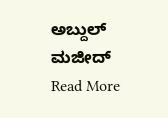ಅಬ್ದುಲ್ ಮಜೀದ್
Read More